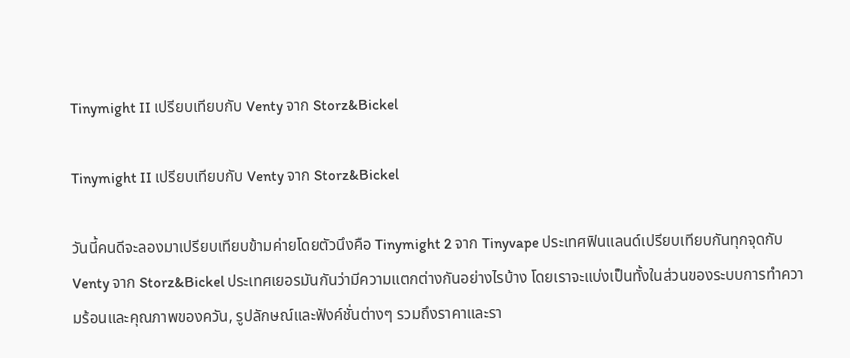Tinymight II เปรียบเทียบกับ Venty จาก Storz&Bickel

Tinymight II เปรียบเทียบกับ Venty จาก Storz&Bickel

วันนี้คนดีจะลองมาเปรียบเทียบข้ามค่ายโดยตัวนึงคือ Tinymight 2 จาก Tinyvape ประเทศฟินแลนด์เปรียบเทียบกันทุกจุดกับ Venty จาก Storz&Bickel ประเทศเยอรมันกันว่ามีความแตกต่างกันอย่างไรบ้าง โดยเราจะแบ่งเป็นทั้งในส่วนของระบบการทำความร้อนและคุณภาพของควัน, รูปลักษณ์และฟังค์ชั่นต่างๆ รวมถึงราคาและรา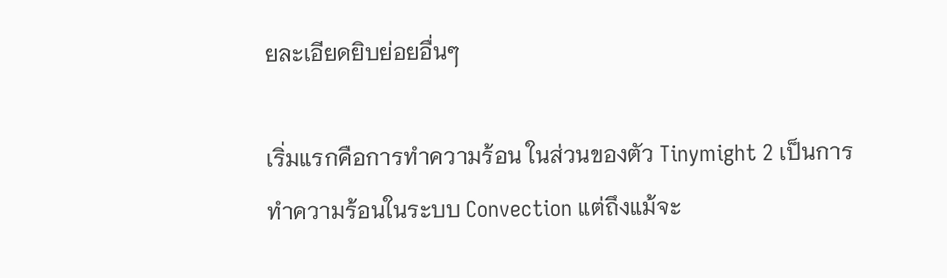ยละเอียดยิบย่อยอื่นๆ

เริ่มแรกคือการทำความร้อน ในส่วนของตัว Tinymight 2 เป็นการทำความร้อนในระบบ Convection แต่ถึงแม้จะ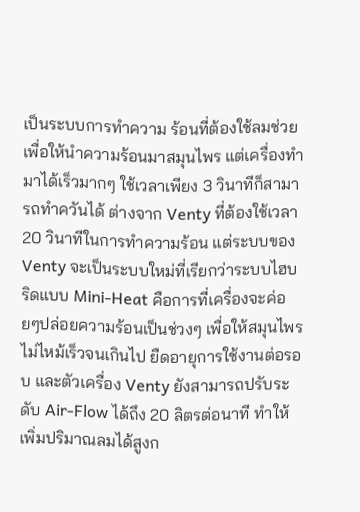เป็นระบบการทำความ ร้อนที่ต้องใช้ลมช่วยเพื่อให้นำความร้อนมาสมุนไพร แต่เครื่องทำมาได้เร็วมากๆ ใช้เวลาเพียง 3 วินาทีก็สามารถทำควันได้ ต่างจาก Venty ที่ต้องใช้เวลา 20 วินาทีในการทำความร้อน แต่ระบบของ Venty จะเป็นระบบใหม่ที่เรียกว่าระบบไฮบริดแบบ Mini-Heat คือการที่เครื่องจะค่อยๆปล่อยความร้อนเป็นช่วงๆ เพื่อให้สมุนไพรไม่ไหม้เร็วจนเกินไป ยืดอายุการใช้งานต่อรอบ และตัวเครื่อง Venty ยังสามารถปรับระดับ Air-Flow ได้ถึง 20 ลิตรต่อนาที ทำให้เพิ่มปริมาณลมได้สูงก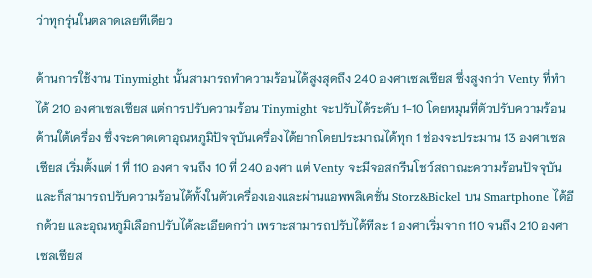ว่าทุกรุ่นในตลาดเลยทีเดียว

ด้านการใช้งาน Tinymight นั้นสามารถทำความร้อนได้สูงสุดถึง 240 องศาเซลเซียส ซึ่งสูงกว่า Venty ที่ทำได้ 210 องศาเซลเซียส แต่การปรับความร้อน Tinymight จะปรับได้ระดับ 1-10 โดยหมุนที่ตัวปรับความร้อนด้านใต้เครื่อง ซึ่งจะคาดเดาอุณหภูมิปัจจุบันเครื่องได้ยากโดยประมาณได้ทุก 1 ช่องจะประมาน 13 องศาเซลเซียส เริ่มตั้งแต่ 1 ที่ 110 องศา จนถึง 10 ที่ 240 องศา แต่ Venty จะมีจอสกรีนโชว์สถาณะความร้อนปัจจุบัน และก็สามารถปรับความร้อนได้ทั้งในตัวเครื่องเองและผ่านแอพพลิเคชั่น Storz&Bickel บน Smartphone ได้อีกด้วย และอุณหภูมิเลือกปรับได้ละเอียดกว่า เพราะสามารถปรับได้ทีละ 1 องศาเริ่มจาก 110 จนถึง 210 องศาเซลเซียส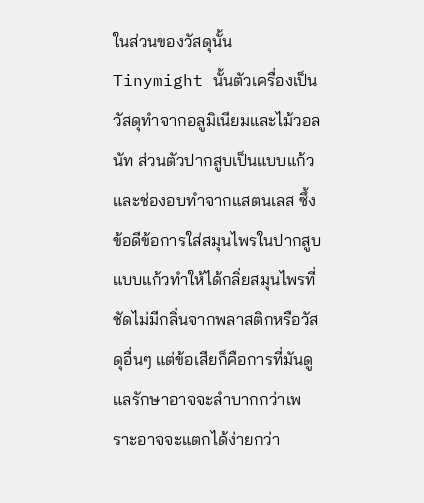ในส่วนของวัสดุนั้น Tinymight นั้นตัวเครื่องเป็นวัสดุทำจากอลูมิเนียมและไม้วอลนัท ส่วนตัวปากสูบเป็นแบบแก้ว และช่องอบทำจากแสตนเลส ซึ้งข้อดีข้อการใส่สมุนไพรในปากสูบแบบแก้วทำให้ได้กลิ่ยสมุนไพรที่ชัดไม่มีกลิ่นจากพลาสติกหรือวัสดุอื่นๆ แต่ข้อเสียก็คือการที่มันดูแลรักษาอาจจะลำบากกว่าเพราะอาจจะแตกได้ง่ายกว่า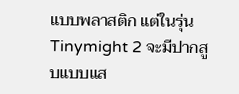แบบพลาสติก แต่ในรุ่น Tinymight 2 จะมีปากสูบแบบแส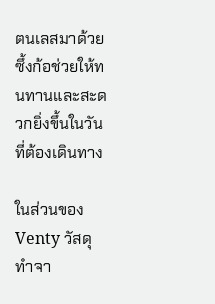ตนเลสมาด้วย ซึ้งก้อช่วยให้ทนทานและสะดวกยิ่งขึ้นในวันที่ต้องเดินทาง

ในส่วนของ Venty วัสดุทำจา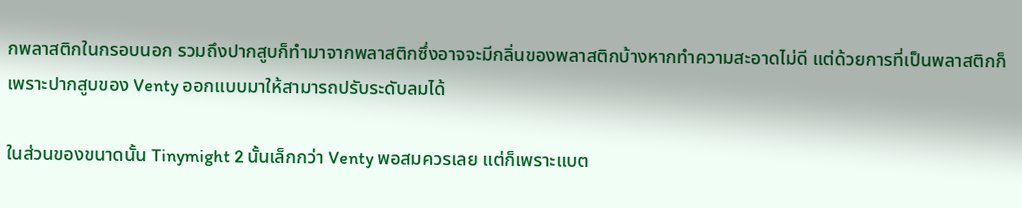กพลาสติกในกรอบนอก รวมถึงปากสูบก็ทำมาจากพลาสติกซึ่งอาจจะมีกลิ่นของพลาสติกบ้างหากทำความสะอาดไม่ดี แต่ด้วยการที่เป็นพลาสติกก็เพราะปากสูบของ Venty ออกแบบมาให้สามารถปรับระดับลมได้

ในส่วนของขนาดนั้น Tinymight 2 นั้นเล็กกว่า Venty พอสมควรเลย แต่ก็เพราะแบต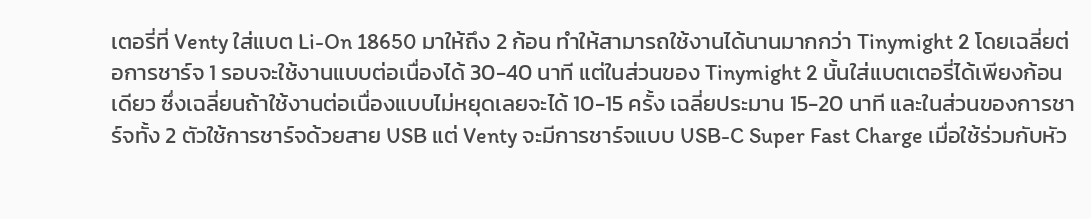เตอรี่ที่ Venty ใส่แบต Li-On 18650 มาให้ถึง 2 ก้อน ทำให้สามารถใช้งานได้นานมากกว่า Tinymight 2 โดยเฉลี่ยต่อการชาร์จ 1 รอบจะใช้งานแบบต่อเนื่องได้ 30-40 นาที แต่ในส่วนของ Tinymight 2 นั้นใส่แบตเตอรี่ได้เพียงก้อนเดียว ซึ่งเฉลี่ยนถ้าใช้งานต่อเนื่องแบบไม่หยุดเลยจะได้ 10-15 ครั้ง เฉลี่ยประมาน 15-20 นาที และในส่วนของการชาร์จทั้ง 2 ตัวใช้การชาร์จด้วยสาย USB แต่ Venty จะมีการชาร์จแบบ USB-C Super Fast Charge เมื่อใช้ร่วมกับหัว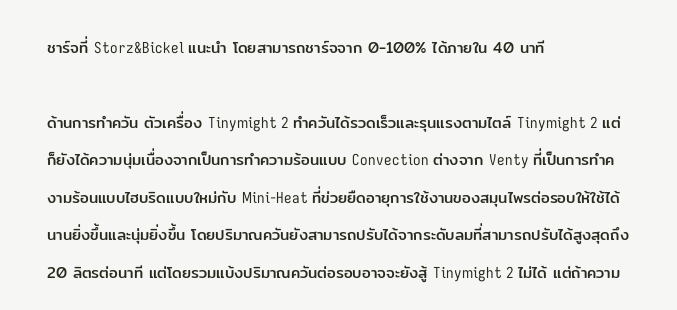ชาร์จที่ Storz&Bickel แนะนำ โดยสามารถชาร์จจาก 0-100% ได้ภายใน 40 นาที

ด้านการทำควัน ตัวเครื่อง Tinymight 2 ทำควันได้รวดเร็วและรุนแรงตามไตล์ Tinymight 2 แต่ก็ยังได้ความนุ่มเนื่องจากเป็นการทำความร้อนแบบ Convection ต่างจาก Venty ที่เป็นการทำคงามร้อนแบบไฮบริดแบบใหม่กับ Mini-Heat ที่ข่วยยืดอายุการใช้งานของสมุนไพรต่อรอบให้ใช้ได้นานยิ่งขึ้นและนุ่มยิ่งขึ้น โดยปริมาณควันยังสามารถปรับได้จากระดับลมที่สามารถปรับได้สูงสุดถึง 20 ลิตรต่อนาที แต่โดยรวมแบ้งปริมาณควันต่อรอบอาจจะยังสู้ Tinymight 2 ไม่ได้ แต่ถ้าความ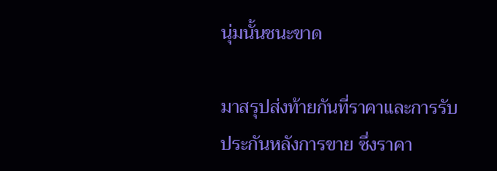นุ่มนั้นชนะขาด

มาสรุปส่งท้ายกันที่ราคาและการรับประกันหลังการขาย ซึ่งราคา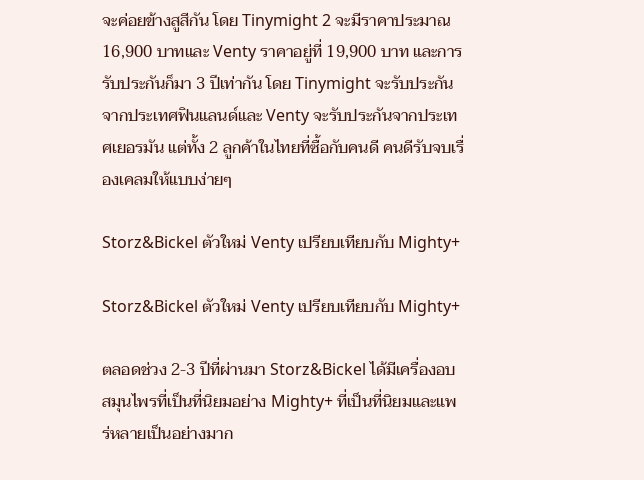จะค่อยข้างสูสีกัน โดย Tinymight 2 จะมีราคาประมาณ 16,900 บาทและ Venty ราคาอยู่ที่ 19,900 บาท และการรับประกันก็มา 3 ปีเท่ากัน โดย Tinymight จะรับประกันจากประเทศฟินแลนด์และ Venty จะรับประกันจากประเทศเยอรมัน แต่ทั้ง 2 ลูกค้าในไทยที่ซื้อกับคนดี คนดีรับจบเรื่องเคลมให้แบบง่ายๆ

Storz&Bickel ตัวใหม่ Venty เปรียบเทียบกับ Mighty+

Storz&Bickel ตัวใหม่ Venty เปรียบเทียบกับ Mighty+

ตลอดช่วง 2-3 ปีที่ผ่านมา Storz&Bickel ได้มีเครื่องอบสมุนไพรที่เป็นที่นิยมอย่าง Mighty+ ที่เป็นที่นิยมและแพร่หลายเป็นอย่างมาก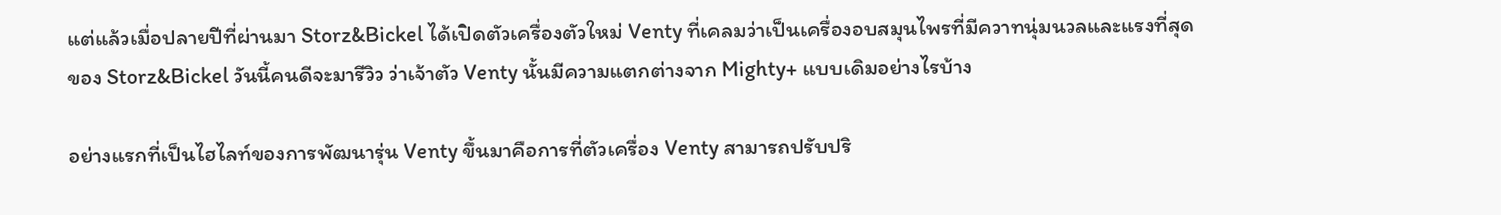แต่แล้วเมื่อปลายปีที่ผ่านมา Storz&Bickel ได้เปิดตัวเครื่องตัวใหม่ Venty ที่เคลมว่าเป็นเครื่องอบสมุนไพรที่มีควาทนุ่มนวลและแรงที่สุดของ Storz&Bickel วันนี้คนดีจะมารีวิว ว่าเจ้าตัว Venty นั้นมีความแตกต่างจาก Mighty+ แบบเดิมอย่างไรบ้าง

อย่างแรกที่เป็นไฮไลท์ของการพัฒนารุ่น Venty ขึ้นมาคือการที่ตัวเครื่อง Venty สามารถปรับปริ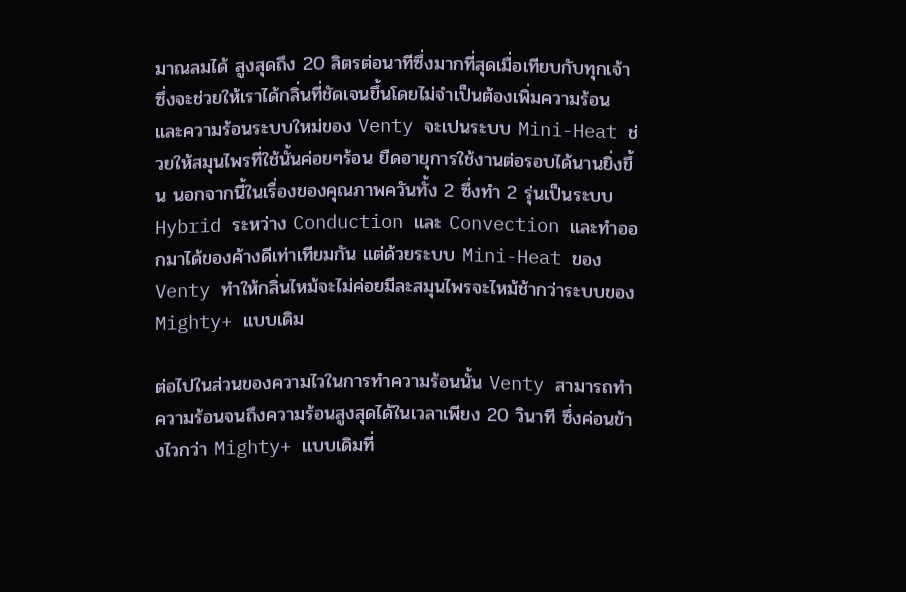มาณลมได้ สูงสุดถึง 20 ลิตรต่อนาทีซึ่งมากที่สุดเมื่อเทียบกับทุกเจ้า ซึ่งจะช่วยให้เราได้กลิ่นที่ชัดเจนขึ้นโดยไม่จำเป็นต้องเพิ่มความร้อน และความร้อนระบบใหม่ของ Venty จะเปนระบบ Mini-Heat ช่วยให้สมุนไพรที่ใช้นั้นค่อยๆร้อน ยืดอายุการใช้งานต่อรอบได้นานยิ่งขึ้น นอกจากนี้ในเรื่องของคุณภาพควันทั้ง 2 ซึ่งทำ 2 รุ่นเป็นระบบ Hybrid ระหว่าง Conduction และ Convection และทำออกมาได้ของค้างดีเท่าเทียมกัน แต่ด้วยระบบ Mini-Heat ของ Venty ทำให้กลิ่นไหม้จะไม่ค่อยมีละสมุนไพรจะไหม้ช้ากว่าระบบของ Mighty+ แบบเดิม

ต่อไปในส่วนของความไวในการทำความร้อนนั้น Venty สามารถทำความร้อนจนถึงความร้อนสูงสุดได้ในเวลาเพียง 20 วินาที ซึ่งค่อนข้างไวกว่า Mighty+ แบบเดิมที่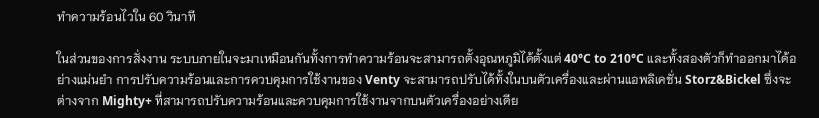ทำความร้อนไวใน 60 วินาที

ในส่วนของการสั่งงาน ระบบภายในจะมาเหมือนกันทั้งการทำความร้อนจะสามารถตั้งอุณหภูมิได้ตั้งแต่ 40°C to 210°C และทั้งสองตัวก็ทำออกมาได้อย่างแม่นยำ การปรับความร้อนและการควบคุมการใช้งานของ Venty จะสามารถปรับได้ทั้งในบนตัวเครื่องและผ่านแอพลิเคชั่น Storz&Bickel ซึ่งจะต่างจาก Mighty+ ที่สามารถปรับความร้อนและควบคุมการใช้งานจากบนตัวเครื่องอย่างเดีย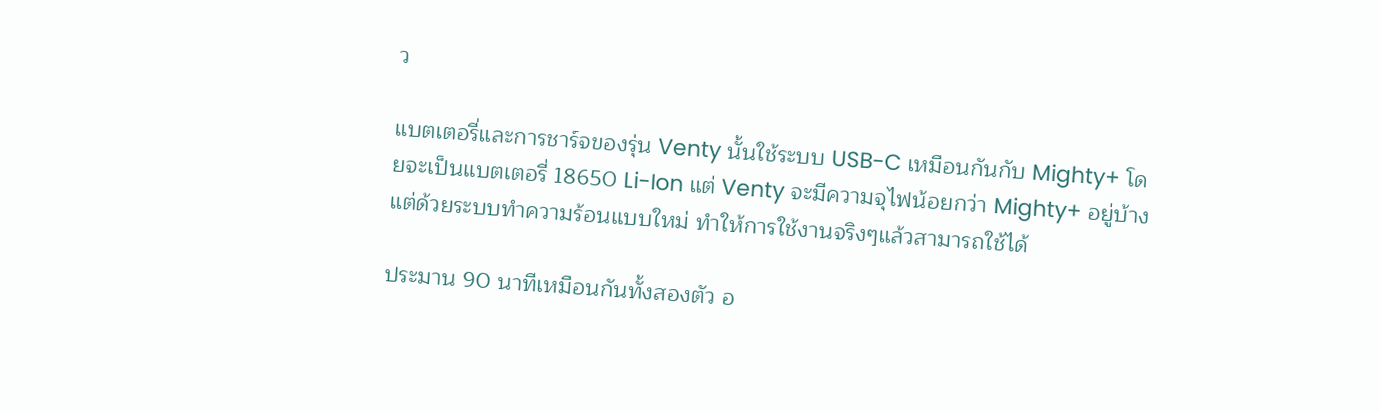ว

แบตเตอรี่และการชาร์จของรุ่น Venty นั้นใช้ระบบ USB-C เหมือนกันกับ Mighty+ โดยจะเป็นแบตเตอรี่ 18650 Li-Ion แต่ Venty จะมีความจุไฟน้อยกว่า Mighty+ อยู่บ้างแต่ด้วยระบบทำความร้อนแบบใหม่ ทำให้การใช้งานจริงๆแล้วสามารถใช้ได้

ประมาน 90 นาทีเหมือนกันทั้งสองตัว อ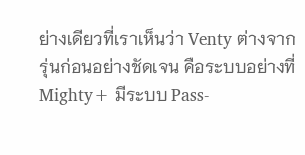ย่างเดียวที่เราเห็นว่า Venty ต่างจากรุ่นก่อนอย่างชัดเจน คือระบบอย่างที่ Mighty+ มีระบบ Pass-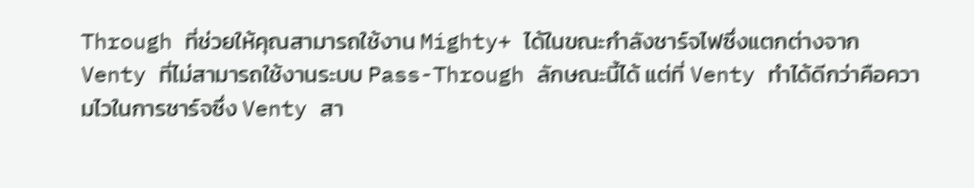Through ที่ช่วยให้คุณสามารถใช้งาน Mighty+ ได้ในขณะกำลังชาร์จไฟซึ่งแตกต่างจาก Venty ที่ไม่สามารถใช้งานระบบ Pass-Through ลักษณะนี้ได้ แต่ที่ Venty ทำได้ดีกว่าคือความไวในการชาร์จซึ่ง Venty สา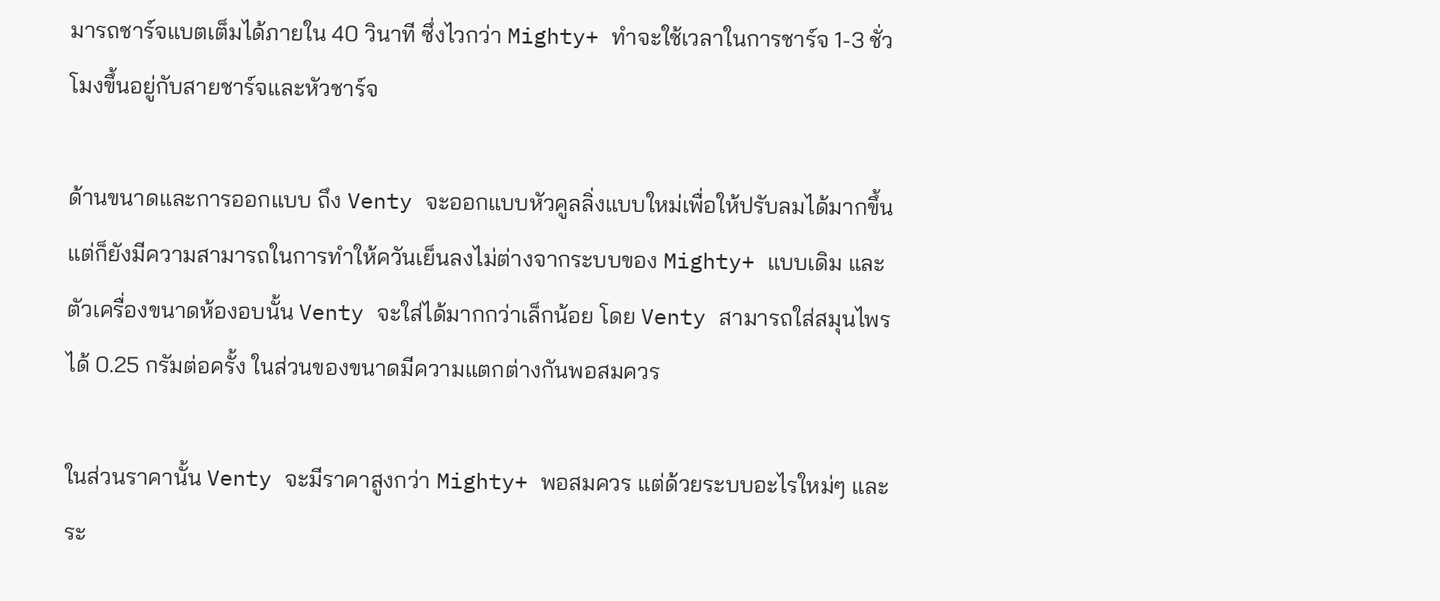มารถชาร์จแบตเต็มได้ภายใน 40 วินาที ซึ่งไวกว่า Mighty+ ทำจะใช้เวลาในการชาร์จ 1-3 ชั่วโมงขึ้นอยู่กับสายชาร์จและหัวชาร์จ

ด้านขนาดและการออกแบบ ถึง Venty จะออกแบบหัวคูลลิ่งแบบใหม่เพื่อให้ปรับลมได้มากขึ้น แต่ก็ยังมีความสามารถในการทำให้ควันเย็นลงไม่ต่างจากระบบของ Mighty+ แบบเดิม และตัวเครื่องขนาดห้องอบนั้น Venty จะใส่ได้มากกว่าเล็กน้อย โดย Venty สามารถใส่สมุนไพรได้ 0.25 กรัมต่อครั้ง ในส่วนของขนาดมีความแตกต่างกันพอสมควร

ในส่วนราคานั้น Venty จะมีราคาสูงกว่า Mighty+ พอสมควร แต่ด้วยระบบอะไรใหม่ๆ และระ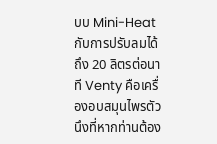บบ Mini-Heat กับการปรับลมได้ถึง 20 ลิตรต่อนาที Venty คือเครื่องอบสมุนไพรตัวนึงที่หากท่านต้อง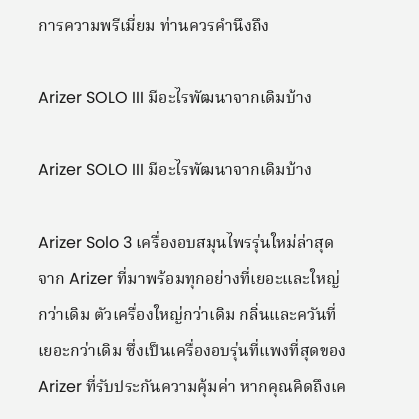การความพรีเมี่ยม ท่านควรคำนึงถึง

Arizer SOLO III มีอะไรพัฒนาจากเดิมบ้าง

Arizer SOLO III มีอะไรพัฒนาจากเดิมบ้าง

Arizer Solo 3 เครื่องอบสมุนไพรรุ่นใหม่ล่าสุดจาก Arizer ที่มาพร้อมทุกอย่างที่เยอะและใหญ่กว่าเดิม ตัวเครื่องใหญ่กว่าเดิม กลิ่นและควันที่เยอะกว่าเดิม ซึ่งเป็นเครื่องอบรุ่นที่แพงที่สุดของ Arizer ที่รับประกันความคุ้มค่า หากคุณคิดถึงเค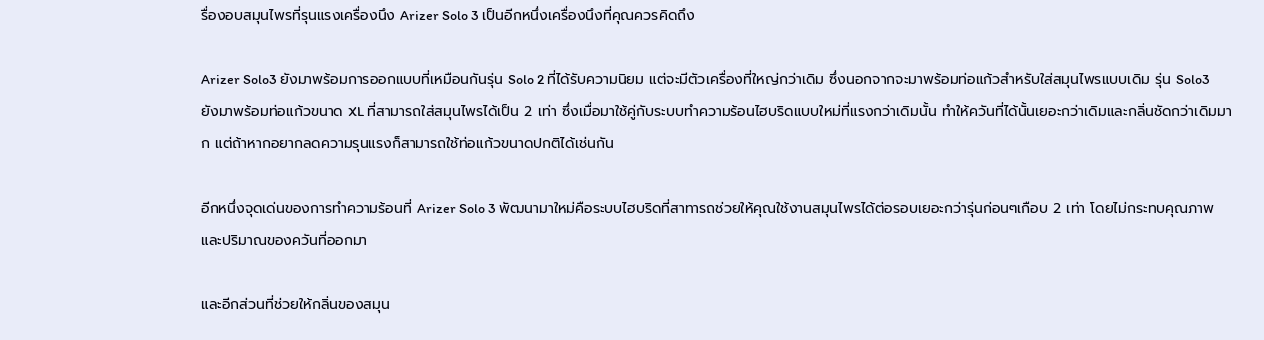รื่องอบสมุนไพรที่รุนแรงเครื่องนึง Arizer Solo 3 เป็นอีกหนึ่งเครื่องนึงที่คุณควรคิดถึง

Arizer Solo3 ยังมาพร้อมการออกแบบที่เหมือนกันรุ่น Solo 2 ที่ได้รับความนิยม แต่จะมีตัวเครื่องที่ใหญ่กว่าเดิม ซึ่งนอกจากจะมาพร้อมท่อแก้วสำหรับใส่สมุนไพรแบบเดิม รุ่น Solo3 ยังมาพร้อมท่อแก้วขนาด XL ที่สามารถใส่สมุนไพรได้เป็น 2 เท่า ซึ่งเมื่อมาใช้คู่กับระบบทำความร้อนไฮบริดแบบใหม่ที่แรงกว่าเดิมนั้น ทำให้ควันที่ได้นั้นเยอะกว่าเดิมและกลิ่นชัดกว่าเดิมมาก แต่ถ้าหากอยากลดความรุนแรงก็สามารถใช้ท่อแก้วขนาดปกติได้เช่นกัน

อีกหนึ่งจุดเด่นของการทำความร้อนที่ Arizer Solo 3 พัฒนามาใหม่คือระบบไฮบริดที่สาทารถช่วยให้คุณใช้งานสมุนไพรได้ต่อรอบเยอะกว่ารุ่นก่อนๆเกือบ 2 เท่า โดยไม่กระทบคุณภาพและปริมาณของควันที่ออกมา

และอีกส่วนที่ช่วยให้กลิ่นของสมุน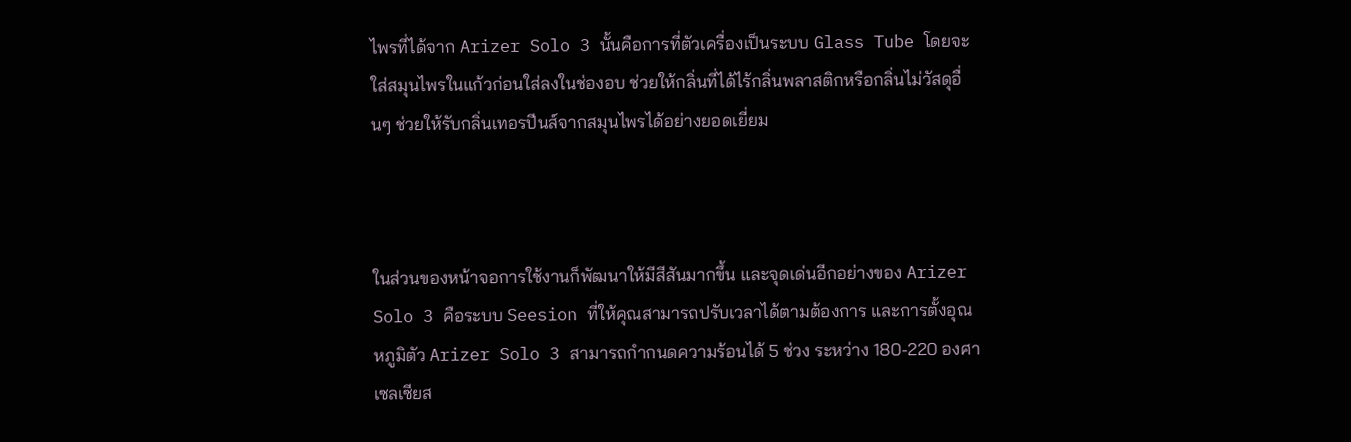ไพรที่ได้จาก Arizer Solo 3 นั้นคือการที่ตัวเครื่องเป็นระบบ Glass Tube โดยจะใส่สมุนไพรในแก้วก่อนใส่ลงในช่องอบ ช่วยให้กลิ่นที่ได้ไร้กลิ่นพลาสติกหรือกลิ่นไม่วัสดุอื่นๆ ช่วยให้รับกลิ่นเทอรปีนส์จากสมุนไพรได้อย่างยอดเยี่ยม



ในส่วนของหน้าจอการใช้งานก็พัฒนาให้มีสีสันมากขึ้น และจุดเด่นอีกอย่างของ Arizer Solo 3 คือระบบ Seesion ที่ให้คุณสามารถปรับเวลาได้ตามต้องการ และการตั้งอุณหภูมิตัว Arizer Solo 3 สามารถกำกนดความร้อนได้ 5 ช่วง ระหว่าง 180-220 องศาเซลเซียส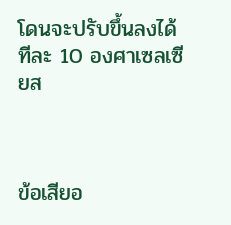โดนจะปรับขึ้นลงได้ทีละ 10 องศาเซลเซียส



ข้อเสียอ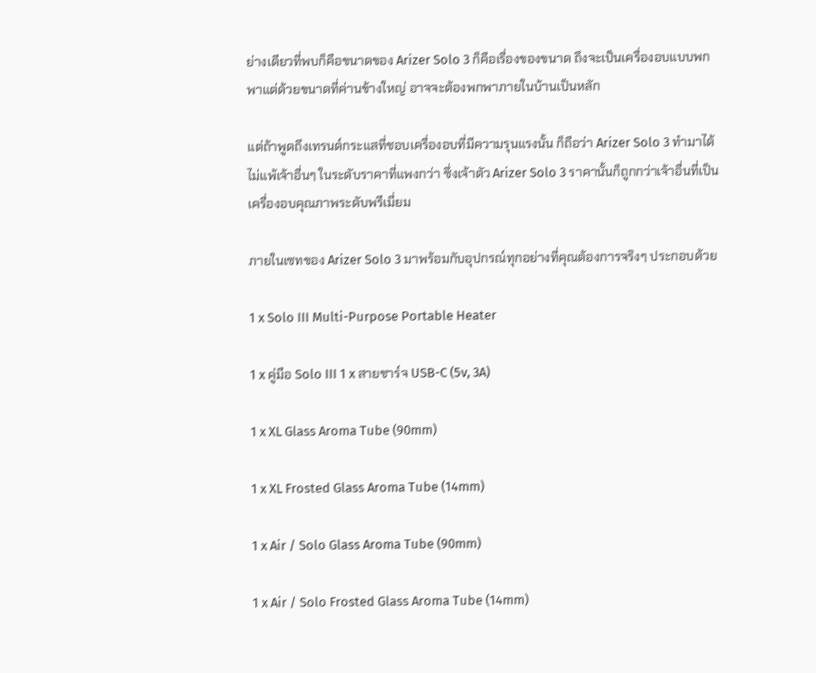ย่างเดียวที่พบก็คือขนาดของ Arizer Solo 3 ก็คือเรื่องของขนาด ถึงจะเป็นเครื่องอบแบบพกพาแต่ด้วยขนาดที่ค่านข้างใหญ่ อาจจะต้องพกพาภายในบ้านเป็นหลัก

แต่ถ้าพูดถึงเทรนด์กระแสที่ชอบเครื่องอบที่มีความรุนแรงนั้น ก็ถือว่า Arizer Solo 3 ทำมาได้ไม่แพ้เจ้าอื่นๆ ในระดับราคาที่แพงกว่า ซึ่งเจ้าตัว Arizer Solo 3 ราคานั้นก็ถูกกว่าเจ้าอื่นที่เป็นเครื่องอบคุณภาพระดับพรีเมี่ยม

ภายในเซทของ Arizer Solo 3 มาพร้อมกับอุปกรณ์ทุกอย่างที่คุณต้องการจริงๆ ประกอบด้วย

1 x Solo III Multi-Purpose Portable Heater

1 x คู่มือ Solo III 1 x สายชาร์จ USB-C (5v, 3A)

1 x XL Glass Aroma Tube (90mm)

1 x XL Frosted Glass Aroma Tube (14mm)

1 x Air / Solo Glass Aroma Tube (90mm)

1 x Air / Solo Frosted Glass Aroma Tube (14mm)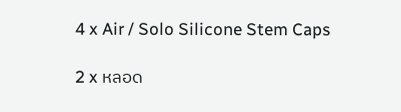4 x Air / Solo Silicone Stem Caps

2 x หลอด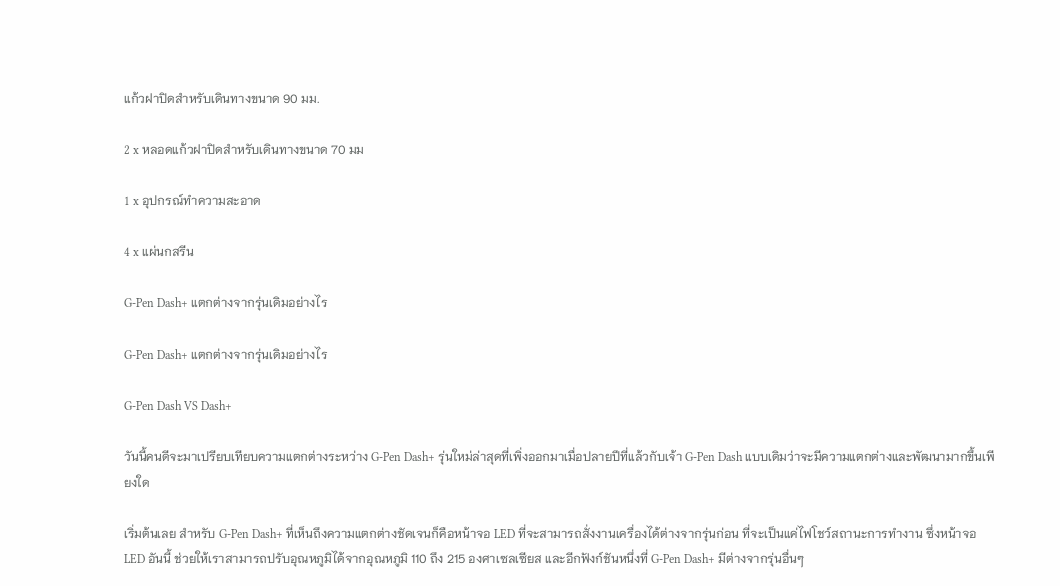แก้วฝาปิดสำหรับเดินทางขนาด 90 มม.

2 x หลอดแก้วฝาปิดสำหรับเดินทางขนาด 70 มม

1 x อุปกรณ์ทำความสะอาด

4 x แผ่นกสรีน

G-Pen Dash+ แตกต่างจากรุ่นเดิมอย่างไร

G-Pen Dash+ แตกต่างจากรุ่นเดิมอย่างไร

G-Pen Dash VS Dash+

วันนี้คนดีจะมาเปรียบเทียบความแตกต่างระหว่าง G-Pen Dash+ รุ่นใหม่ล่าสุดที่เพิ่งออกมาเมื่อปลายปีที่แล้วกับเจ้า G-Pen Dash แบบเดิมว่าจะมีความแตกต่างและพัฒนามากขึ้นเพียงใด

เริ่มต้นเลย สำหรับ G-Pen Dash+ ที่เห็นถึงความแตกต่างชัดเจนก็คือหน้าจอ LED ที่จะสามารถสั่งงานเครื่องได้ต่างจากรุ่นก่อน ที่จะเป็นแค่ไฟโชว์สถานะการทำงาน ซึ่งหน้าจอ LED อันนี้ ช่วยให้เราสามารถปรับอุณหภูมิได้จากอุณหภูมิ 110 ถึง 215 องศาเซลเซียส และอีกฟังก์ชันหนึ่งที่ G-Pen Dash+ มีต่างจากรุ่นอื่นๆ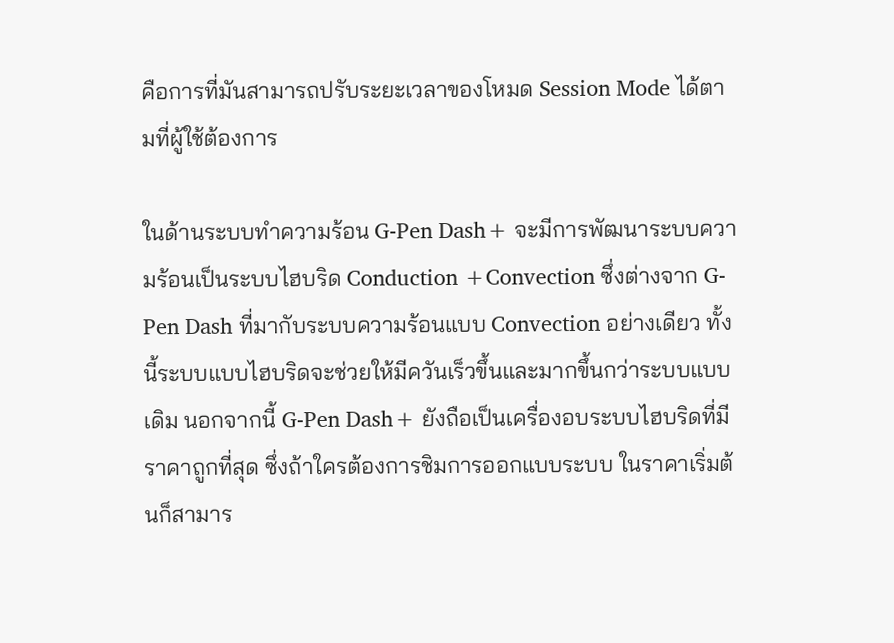คือการที่มันสามารถปรับระยะเวลาของโหมด Session Mode ได้ตามที่ผู้ใช้ต้องการ

ในด้านระบบทำความร้อน G-Pen Dash+ จะมีการพัฒนาระบบความร้อนเป็นระบบไฮบริด Conduction +Convection ซึ่งต่างจาก G-Pen Dash ที่มากับระบบความร้อนแบบ Convection อย่างเดียว ทั้งนี้ระบบแบบไฮบริดจะช่วยให้มีควันเร็วขึ้นและมากขึ้นกว่าระบบแบบเดิม นอกจากนี้ G-Pen Dash+ ยังถือเป็นเครื่องอบระบบไฮบริดที่มีราคาถูกที่สุด ซึ่งถ้าใครต้องการชิมการออกแบบระบบ ในราคาเริ่มต้นก็สามาร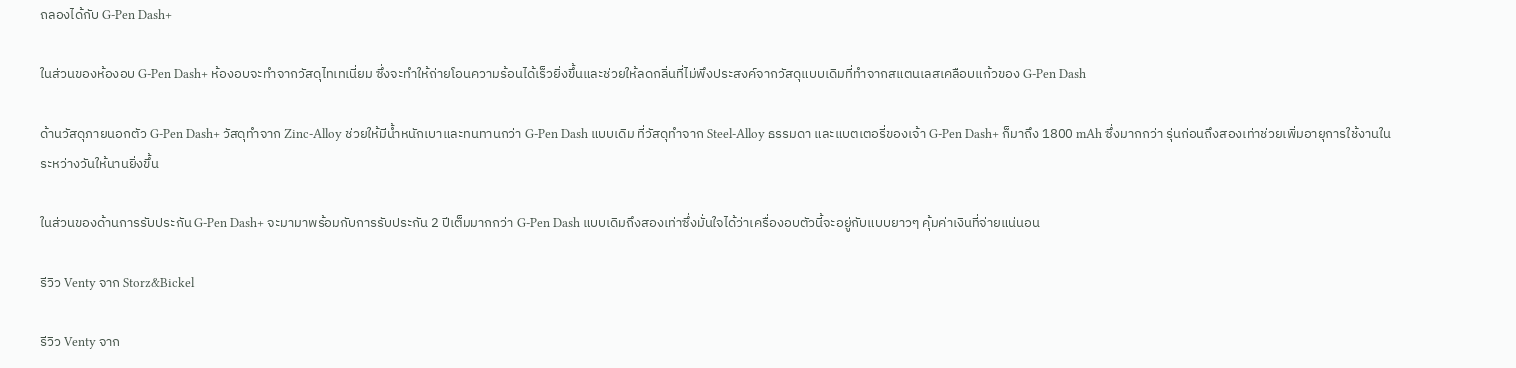ถลองได้กับ G-Pen Dash+

ในส่วนของห้องอบ G-Pen Dash+ ห้องอบจะทำจากวัสดุไทเทเนี่ยม ซึ่งจะทำให้ถ่ายโอนความร้อนได้เร็วยิ่งขึ้นและช่วยให้ลดกลิ่นที่ไม่พึงประสงค์จากวัสดุแบบเดิมที่ทำจากสแตนเลสเคลือบแก้วของ G-Pen Dash

ด้านวัสดุภายนอกตัว G-Pen Dash+ วัสดุทำจาก Zinc-Alloy ช่วยให้มีน้ำหนักเบาและทนทานกว่า G-Pen Dash แบบเดิม ที่วัสดุทำจาก Steel-Alloy ธรรมดา และแบตเตอรี่ของเจ้า G-Pen Dash+ ก็มาถึง 1800 mAh ซึ่งมากกว่า รุ่นก่อนถึงสองเท่าช่วยเพิ่มอายุการใช้งานในระหว่างวันให้นานยิ่งขึ้น

ในส่วนของด้านการรับประกัน G-Pen Dash+ จะมามาพร้อมกับการรับประกัน 2 ปีเต็มมากกว่า G-Pen Dash แบบเดิมถึงสองเท่าซึ่งมั่นใจได้ว่าเครื่องอบตัวนี้จะอยู่กับแบบยาวๆ คุ้มค่าเงินที่จ่ายแน่นอน

รีวิว Venty จาก Storz&Bickel

รีวิว Venty จาก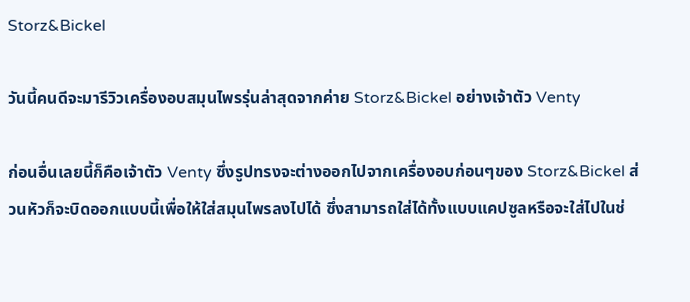Storz&Bickel

วันนี้คนดีจะมารีวิวเครื่องอบสมุนไพรรุ่นล่าสุดจากค่าย Storz&Bickel อย่างเจ้าตัว Venty

ก่อนอื่นเลยนี้ก็คือเจ้าตัว Venty ซึ่งรูปทรงจะต่างออกไปจากเครื่องอบก่อนๆของ Storz&Bickel ส่วนหัวก็จะบิดออกแบบนี้เพื่อให้ใส่สมุนไพรลงไปได้ ซึ่งสามารถใส่ได้ทั้งแบบแคปซูลหรือจะใส่ไปในช่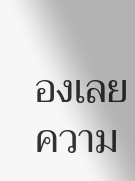องเลย ความ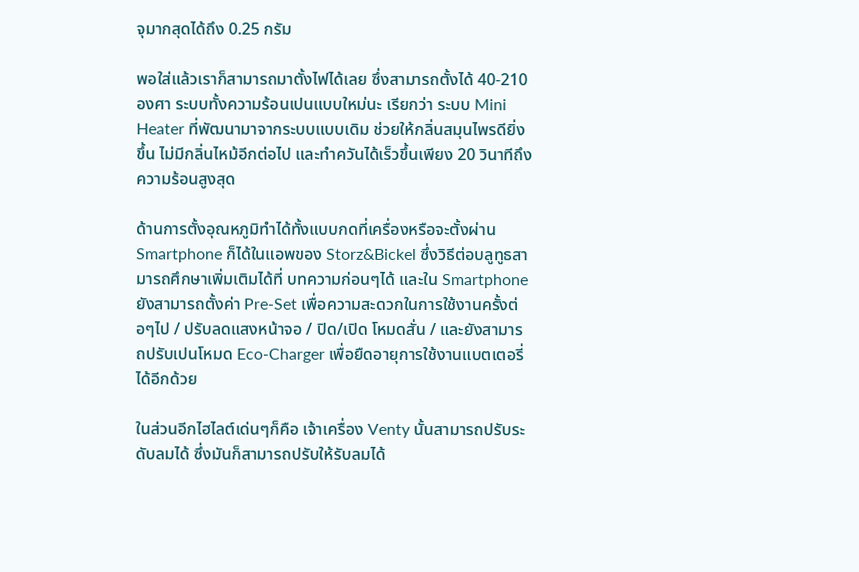จุมากสุดได้ถึง 0.25 กรัม

พอใส่แล้วเราก็สามารถมาตั้งไฟได้เลย ซึ่งสามารถตั้งได้ 40-210 องศา ระบบทั้งความร้อนเปนแบบใหม่นะ เรียกว่า ระบบ Mini Heater ที่พัฒนามาจากระบบแบบเดิม ช่วยให้กลิ่นสมุนไพรดียิ่งขึ้น ไม่มีกลิ่นไหม้อีกต่อไป และทำควันได้เร็วขึ้นเพียง 20 วินาทีถึงความร้อนสูงสุด

ด้านการตั้งอุณหภูมิทำได้ทั้งแบบกดที่เครื่องหรือจะตั้งผ่าน Smartphone ก็ได้ในแอพของ Storz&Bickel ซึ่งวิธีต่อบลูทูธสามารถศึกษาเพิ่มเติมได้ที่ บทความก่อนๆได้ และใน Smartphone ยังสามารถตั้งค่า Pre-Set เพื่อความสะดวกในการใช้งานครั้งต่อๆไป / ปรับลดแสงหน้าจอ / ปิด/เปิด โหมดสั่น / และยังสามารถปรับเปนโหมด Eco-Charger เพื่อยืดอายุการใช้งานแบตเตอรี่ได้อีกด้วย

ในส่วนอีกไฮไลต์เด่นๆก็คือ เจ้าเครื่อง Venty นั้นสามารถปรับระดับลมได้ ซึ่งมันก็สามารถปรับให้รับลมได้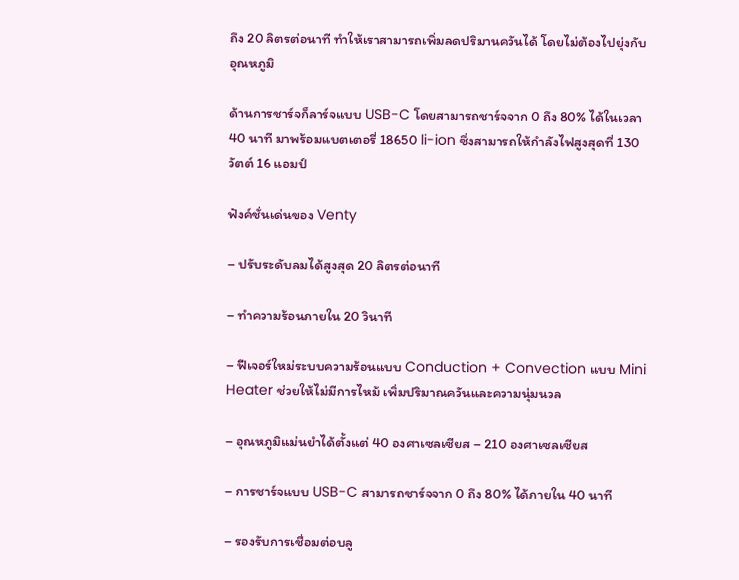ถึง 20 ลิตรต่อนาที ทำให้เราสามารถเพิ่มลดปริมานควันได้ โดยไม่ต้องไปยุ่งกับอุณหภูมิ

ด้านการชาร์จก็ลาร์จแบบ USB-C โดยสามารถชาร์จจาก 0 ถึง 80% ได้ในเวลา 40 นาที มาพร้อมแบตเตอรี่ 18650 li-ion ซึ่งสามารถให้กำลังไฟสูงสุดที่ 130 วัตต์ 16 แอมป์

ฟังค์ชั่นเด่นของ Venty

– ปรับระดับลมได้สูงสุด 20 ลิตรต่อนาที

– ทำความร้อนภายใน 20 วินาที

– ฟีเจอร์ใหม่ระบบความร้อนแบบ Conduction + Convection แบบ Mini Heater ช่วยให้ไม่มีการไหม้ เพิ่มปริมาณควันและความนุ่มนวล

– อุณหภูมิแม่นยำได้ตั้งแต่ 40 องศาเซลเซียส – 210 องศาเซลเซียส

– การชาร์จแบบ USB-C สามารถชาร์จจาก 0 ถึง 80% ได้ภายใน 40 นาที

– รองรับการเชื่อมต่อบลู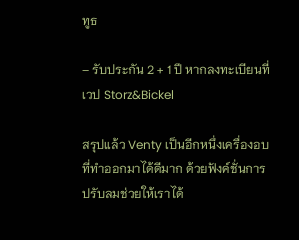ทูธ

– รับประกัน 2 + 1 ปี หากลงทะเบียนที่เวป Storz&Bickel

สรุปแล้ว Venty เป็นอีกหนึ่งเครื่องอบที่ทำออกมาได้ดีมาก ด้วยฟังค์ชั่นการปรับลมช่วยให้เราได้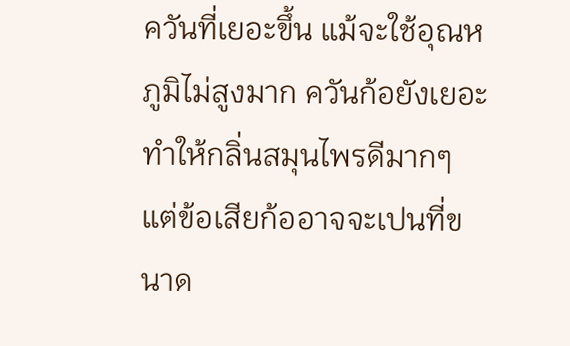ควันที่เยอะขึ้น แม้จะใช้อุณหภูมิไม่สูงมาก ควันก้อยังเยอะ ทำให้กลิ่นสมุนไพรดีมากๆ
แต่ข้อเสียก้ออาจจะเปนที่ขนาด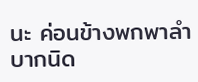นะ ค่อนข้างพกพาลำบากนิด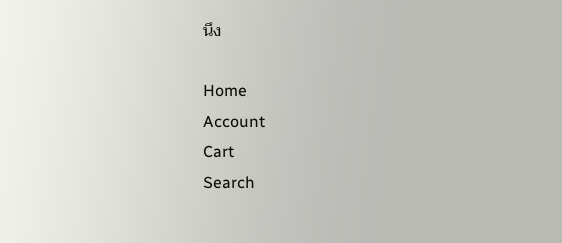นึง

Home
Account
Cart
Search